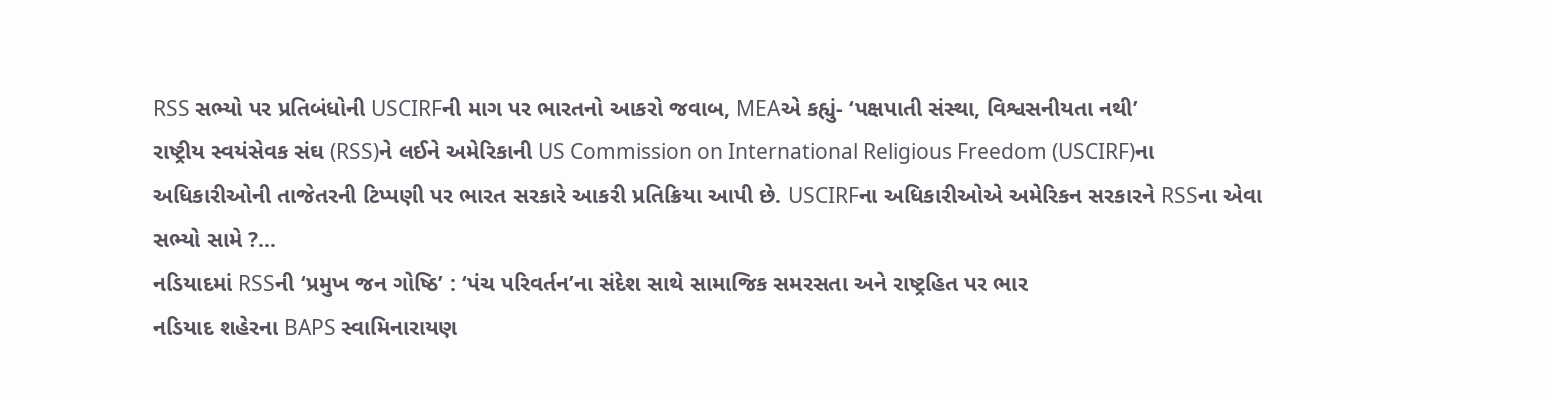RSS સભ્યો પર પ્રતિબંધોની USCIRFની માગ પર ભારતનો આકરો જવાબ, MEAએ કહ્યું- ‘પક્ષપાતી સંસ્થા, વિશ્વસનીયતા નથી’
રાષ્ટ્રીય સ્વયંસેવક સંઘ (RSS)ને લઈને અમેરિકાની US Commission on International Religious Freedom (USCIRF)ના અધિકારીઓની તાજેતરની ટિપ્પણી પર ભારત સરકારે આકરી પ્રતિક્રિયા આપી છે. USCIRFના અધિકારીઓએ અમેરિકન સરકારને RSSના એવા સભ્યો સામે ?...
નડિયાદમાં RSSની ‘પ્રમુખ જન ગોષ્ઠિ’ : ‘પંચ પરિવર્તન’ના સંદેશ સાથે સામાજિક સમરસતા અને રાષ્ટ્રહિત પર ભાર
નડિયાદ શહેરના BAPS સ્વામિનારાયણ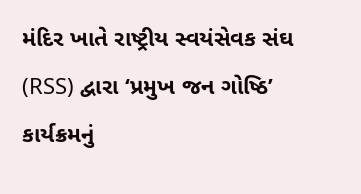મંદિર ખાતે રાષ્ટ્રીય સ્વયંસેવક સંઘ (RSS) દ્વારા ‘પ્રમુખ જન ગોષ્ઠિ’ કાર્યક્રમનું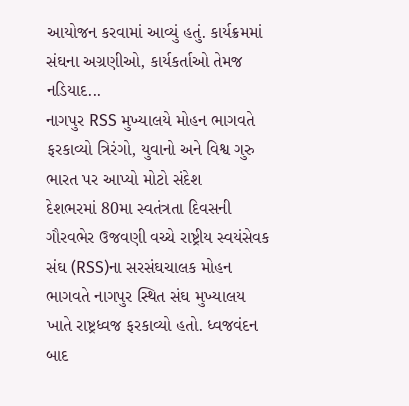આયોજન કરવામાં આવ્યું હતું. કાર્યક્રમમાં સંઘના અગ્રણીઓ, કાર્યકર્તાઓ તેમજ નડિયાદ...
નાગપુર RSS મુખ્યાલયે મોહન ભાગવતે ફરકાવ્યો ત્રિરંગો, યુવાનો અને વિશ્વ ગુરુ ભારત પર આપ્યો મોટો સંદેશ
દેશભરમાં 80મા સ્વતંત્રતા દિવસની ગૌરવભેર ઉજવણી વચ્ચે રાષ્ટ્રીય સ્વયંસેવક સંઘ (RSS)ના સરસંઘચાલક મોહન ભાગવતે નાગપુર સ્થિત સંઘ મુખ્યાલય ખાતે રાષ્ટ્રધ્વજ ફરકાવ્યો હતો. ધ્વજવંદન બાદ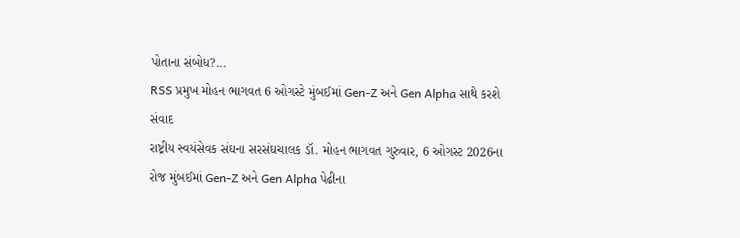પોતાના સંબોધ?...
RSS પ્રમુખ મોહન ભાગવત 6 ઓગસ્ટે મુંબઈમાં Gen-Z અને Gen Alpha સાથે કરશે સંવાદ
રાષ્ટ્રીય સ્વયંસેવક સંઘના સરસંઘચાલક ડૉ. મોહન ભાગવત ગુરુવાર, 6 ઓગસ્ટ 2026ના રોજ મુંબઈમાં Gen-Z અને Gen Alpha પેઢીના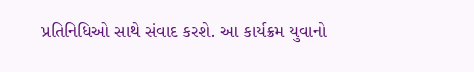પ્રતિનિધિઓ સાથે સંવાદ કરશે. આ કાર્યક્રમ યુવાનો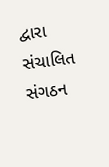દ્વારા સંચાલિત સંગઠન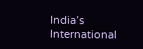India’s International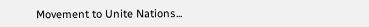Movement to Unite Nations...